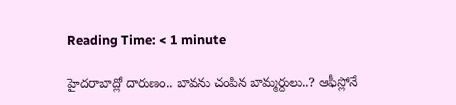Reading Time: < 1 minute

హైదరాబాద్లో దారుణం.. బావను చంపిన బామ్మర్దులు..? ఆఫీస్లోనే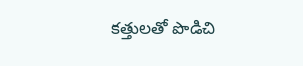కత్తులతో పొడిచి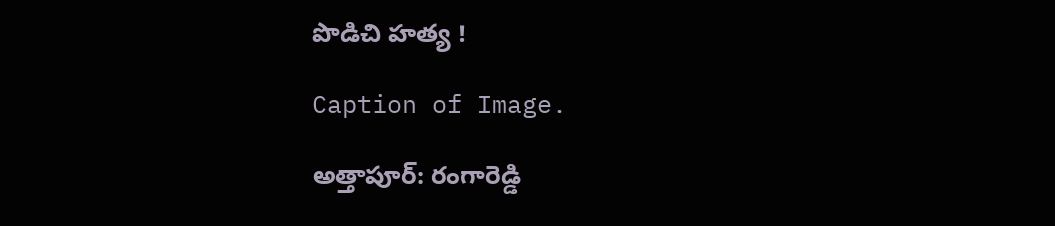పొడిచి హత్య !

Caption of Image.

అత్తాపూర్‌: రంగారెడ్డి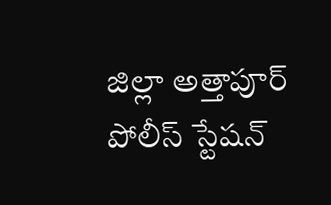జిల్లా అత్తాపూర్‌ పోలీస్ స్టేషన్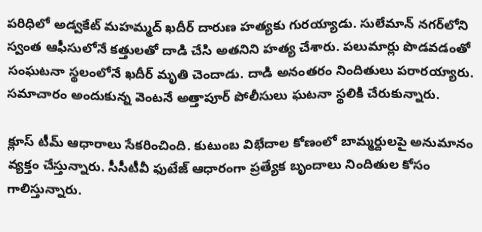పరిధిలో అడ్వకేట్ మహమ్మద్ ఖదీర్ దారుణ హత్యకు గురయ్యాడు. సులేమాన్ నగర్‌లోని స్వంత ఆఫీసులోనే కత్తులతో దాడి చేసి అతనిని హత్య చేశారు. పలుమార్లు పొడవడంతో సంఘటనా స్థలంలోనే ఖదీర్ మృతి చెందాడు. దాడి అనంతరం నిందితులు పరారయ్యారు. సమాచారం అందుకున్న వెంటనే అత్తాపూర్ పోలీసులు ఘటనా స్థలికి చేరుకున్నారు.

క్లూస్ టీమ్ ఆధారాలు సేకరించింది. కుటుంబ విభేదాల కోణంలో బామ్మర్దులపై అనుమానం వ్యక్తం చేస్తున్నారు. సీసీటీవీ ఫుటేజ్ ఆధారంగా ప్రత్యేక బృందాలు నిందితుల కోసం గాలిస్తున్నారు.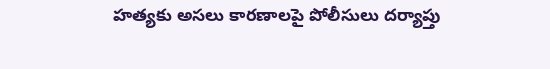హత్యకు అసలు కారణాలపై పోలీసులు దర్యాప్తు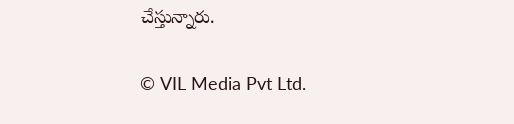చేస్తున్నారు.

© VIL Media Pvt Ltd.